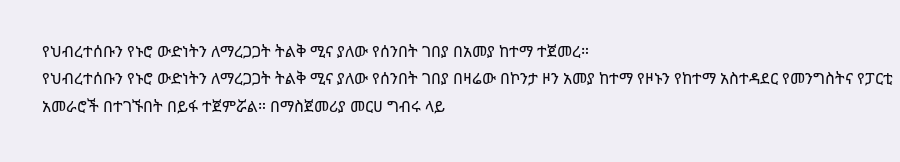የህብረተሰቡን የኑሮ ውድነትን ለማረጋጋት ትልቅ ሚና ያለው የሰንበት ገበያ በአመያ ከተማ ተጀመረ።
የህብረተሰቡን የኑሮ ውድነትን ለማረጋጋት ትልቅ ሚና ያለው የሰንበት ገበያ በዛሬው በኮንታ ዞን አመያ ከተማ የዞኑን የከተማ አስተዳደር የመንግስትና የፓርቲ አመራሮች በተገኙበት በይፋ ተጀምሯል። በማስጀመሪያ መርሀ ግብሩ ላይ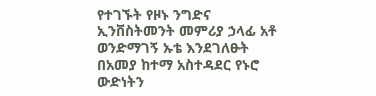የተገኙት የዞኑ ንግድና ኢንቨስትመንት መምሪያ ኃላፊ አቶ ወንድማገኝ ኡቴ እንደገለፁት በአመያ ከተማ አስተዳደር የኑሮ ውድነትን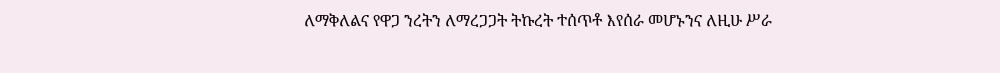ለማቅለልና የዋጋ ንረትን ለማረጋጋት ትኩረት ተሰጥቶ እየሰራ መሆኑንና ለዚሁ ሥራ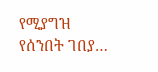የሚያግዝ የሰንበት ገበያ…